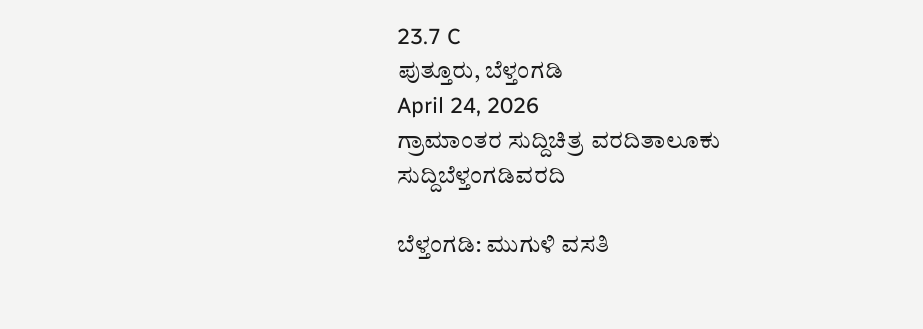23.7 C
ಪುತ್ತೂರು, ಬೆಳ್ತಂಗಡಿ
April 24, 2026
ಗ್ರಾಮಾಂತರ ಸುದ್ದಿಚಿತ್ರ ವರದಿತಾಲೂಕು ಸುದ್ದಿಬೆಳ್ತಂಗಡಿವರದಿ

ಬೆಳ್ತಂಗಡಿ: ಮುಗುಳಿ ವಸತಿ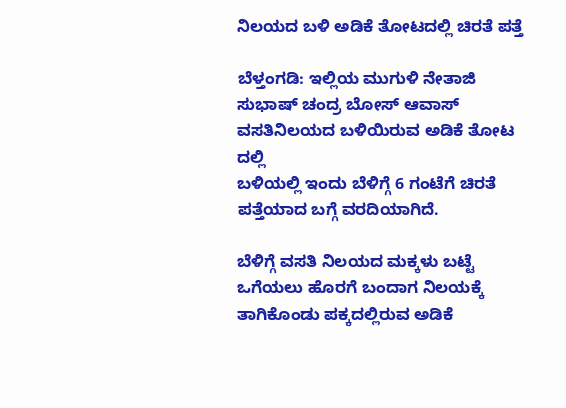ನಿಲಯದ ಬಳಿ ಅಡಿಕೆ ತೋಟದಲ್ಲಿ ಚಿರತೆ ಪತ್ತೆ

ಬೆಳ್ತಂಗಡಿ: ಇಲ್ಲಿಯ ಮುಗುಳಿ ನೇತಾಜಿ ಸುಭಾಷ್ ಚಂದ್ರ ಬೋಸ್ ಆವಾಸ್ ವಸತಿನಿಲಯದ ಬಳಿಯಿರುವ ಅಡಿಕೆ ತೋಟ ದಲ್ಲಿ
ಬಳಿಯಲ್ಲಿ ಇಂದು ಬೆಳಿಗ್ಗೆ 6 ಗಂಟೆಗೆ ಚಿರತೆ ಪತ್ತೆಯಾದ ಬಗ್ಗೆ ವರದಿಯಾಗಿದೆ.

ಬೆಳಿಗ್ಗೆ ವಸತಿ ನಿಲಯದ ಮಕ್ಕಳು ಬಟ್ಟೆ ಒಗೆಯಲು ಹೊರಗೆ ಬಂದಾಗ ನಿಲಯಕ್ಕೆ ತಾಗಿಕೊಂಡು ಪಕ್ಕದಲ್ಲಿರುವ ಅಡಿಕೆ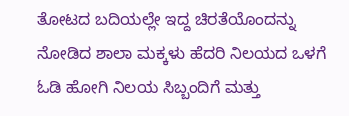ತೋಟದ ಬದಿಯಲ್ಲೇ ಇದ್ದ ಚಿರತೆಯೊಂದನ್ನು ನೋಡಿದ ಶಾಲಾ ಮಕ್ಕಳು ಹೆದರಿ ನಿಲಯದ ಒಳಗೆ ಓಡಿ ಹೋಗಿ ನಿಲಯ ಸಿಬ್ಬಂದಿಗೆ ಮತ್ತು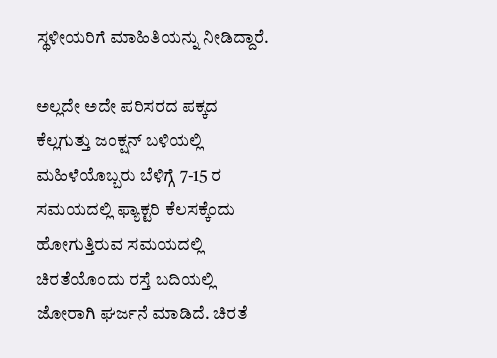ಸ್ಥಳೀಯರಿಗೆ ಮಾಹಿತಿಯನ್ನು ನೀಡಿದ್ದಾರೆ.

ಅಲ್ಲದೇ ಅದೇ ಪರಿಸರದ ಪಕ್ಕದ ಕೆಲ್ಲಗುತ್ತು ಜಂಕ್ಷನ್ ಬಳಿಯಲ್ಲಿ ಮಹಿಳೆಯೊಬ್ಬರು ಬೆಳಿಗ್ಗೆ 7-15 ರ ಸಮಯದಲ್ಲಿ ಫ್ಯಾಕ್ಟರಿ ಕೆಲಸಕ್ಕೆಂದು ಹೋಗುತ್ತಿರುವ ಸಮಯದಲ್ಲಿ ಚಿರತೆಯೊಂದು ರಸ್ತೆ ಬದಿಯಲ್ಲಿ ಜೋರಾಗಿ ಘರ್ಜನೆ ಮಾಡಿದೆ. ಚಿರತೆ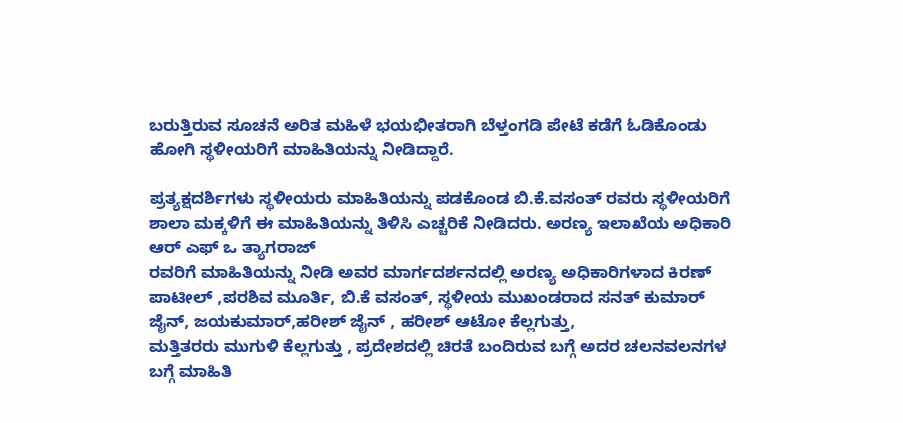ಬರುತ್ತಿರುವ ಸೂಚನೆ ಅರಿತ ಮಹಿಳೆ ಭಯಭೀತರಾಗಿ ಬೆಳ್ತಂಗಡಿ ಪೇಟೆ ಕಡೆಗೆ ಓಡಿಕೊಂಡು ಹೋಗಿ ಸ್ಥಳೀಯರಿಗೆ ಮಾಹಿತಿಯನ್ನು ನೀಡಿದ್ದಾರೆ.

ಪ್ರತ್ಯಕ್ಷದರ್ಶಿಗಳು ಸ್ಥಳೀಯರು ಮಾಹಿತಿಯನ್ನು ಪಡಕೊಂಡ ಬಿ.ಕೆ.ವಸಂತ್ ರವರು ಸ್ಥಳೀಯರಿಗೆ ಶಾಲಾ ಮಕ್ಕಳಿಗೆ ಈ ಮಾಹಿತಿಯನ್ನು ತಿಳಿಸಿ ಎಚ್ಚರಿಕೆ ನೀಡಿದರು. ಅರಣ್ಯ ಇಲಾಖೆಯ ಅಧಿಕಾರಿ ಆರ್ ಎಫ್ ಒ ತ್ಯಾಗರಾಜ್
ರವರಿಗೆ ಮಾಹಿತಿಯನ್ನು ನೀಡಿ ಅವರ ಮಾರ್ಗದರ್ಶನದಲ್ಲಿ ಅರಣ್ಯ ಅಧಿಕಾರಿಗಳಾದ ಕಿರಣ್ ಪಾಟೀಲ್ ,ಪರಶಿವ ಮೂರ್ತಿ, ಬಿ.ಕೆ ವಸಂತ್, ಸ್ಥಳೀಯ ಮುಖಂಡರಾದ ಸನತ್ ಕುಮಾರ್ ಜೈನ್, ಜಯಕುಮಾರ್,ಹರೀಶ್ ಜೈನ್ , ಹರೀಶ್ ಆಟೋ ಕೆಲ್ಲಗುತ್ತು,
ಮತ್ತಿತರರು ಮುಗುಳಿ ಕೆಲ್ಲಗುತ್ತು , ಪ್ರದೇಶದಲ್ಲಿ ಚಿರತೆ ಬಂದಿರುವ ಬಗ್ಗೆ ಅದರ ಚಲನವಲನಗಳ ಬಗ್ಗೆ ಮಾಹಿತಿ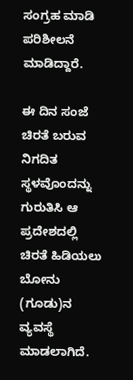ಸಂಗ್ರಹ ಮಾಡಿ ಪರಿಶೀಲನೆ ಮಾಡಿದ್ದಾರೆ.

ಈ ದಿನ ಸಂಜೆ ಚಿರತೆ ಬರುವ ನಿಗದಿತ ಸ್ಥಳವೊಂದನ್ನು ಗುರುತಿಸಿ ಆ ಪ್ರದೇಶದಲ್ಲಿ ಚಿರತೆ ಹಿಡಿಯಲು ಬೋನು (ಗೂಡು)ನ ವ್ಯವಸ್ಥೆ ಮಾಡಲಾಗಿದೆ.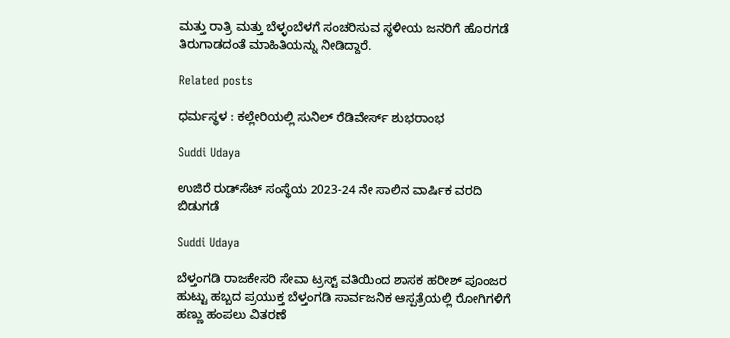ಮತ್ತು ರಾತ್ರಿ ಮತ್ತು ಬೆಳ್ಳಂಬೆಳಗೆ ಸಂಚರಿಸುವ ಸ್ಥಳೀಯ ಜನರಿಗೆ ಹೊರಗಡೆ ತಿರುಗಾಡದಂತೆ ಮಾಹಿತಿಯನ್ನು ನೀಡಿದ್ದಾರೆ.

Related posts

ಧರ್ಮಸ್ಥಳ : ಕಲ್ಲೇರಿಯಲ್ಲಿ ಸುನಿಲ್ ರೆಡಿವೇರ್ಸ್ ಶುಭರಾಂಭ

Suddi Udaya

ಉಜಿರೆ ರುಡ್‌ಸೆಟ್ ಸಂಸ್ಥೆಯ 2023-24 ನೇ ಸಾಲಿನ ವಾರ್ಷಿಕ ವರದಿ ಬಿಡುಗಡೆ

Suddi Udaya

ಬೆಳ್ತಂಗಡಿ ರಾಜಕೇಸರಿ ಸೇವಾ ಟ್ರಸ್ಟ್ ವತಿಯಿಂದ ಶಾಸಕ ಹರೀಶ್ ಪೂಂಜರ ಹುಟ್ಟು ಹಬ್ಬದ ಪ್ರಯುಕ್ತ ಬೆಳ್ತಂಗಡಿ ಸಾರ್ವಜನಿಕ ಆಸ್ಪತ್ರೆಯಲ್ಲಿ ರೋಗಿಗಳಿಗೆ ಹಣ್ಣು ಹಂಪಲು ವಿತರಣೆ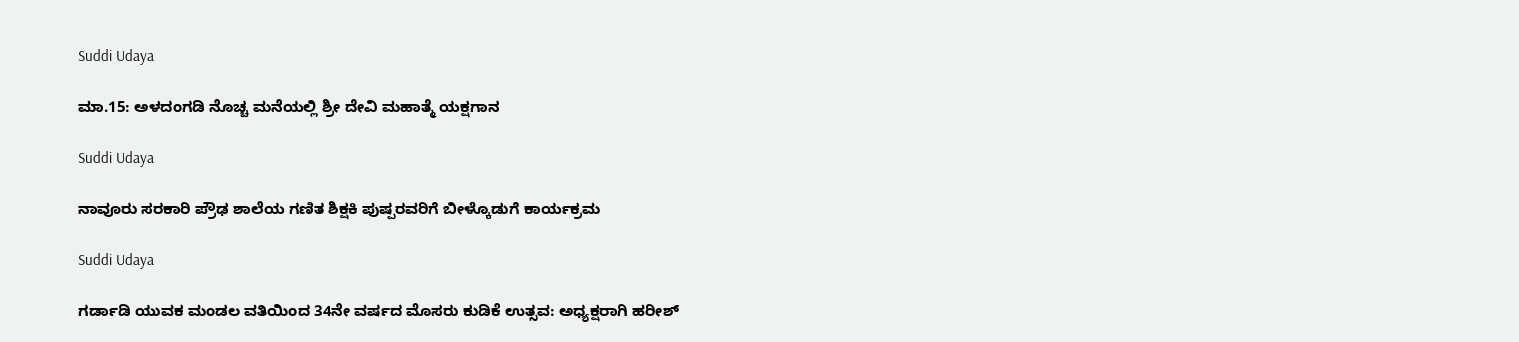Suddi Udaya

ಮಾ.15: ಅಳದಂಗಡಿ ನೊಚ್ಚ ಮನೆಯಲ್ಲಿ ಶ್ರೀ ದೇವಿ ಮಹಾತ್ಮೆ ಯಕ್ಷಗಾನ

Suddi Udaya

ನಾವೂರು ಸರಕಾರಿ ಪ್ರೌಢ ಶಾಲೆಯ ಗಣಿತ ಶಿಕ್ಷಕಿ ಪುಷ್ಪರವರಿಗೆ ಬೀಳ್ಕೊಡುಗೆ ಕಾರ್ಯಕ್ರಮ

Suddi Udaya

ಗರ್ಡಾಡಿ ಯುವಕ ಮಂಡಲ ವತಿಯಿಂದ 34ನೇ ವರ್ಷದ ಮೊಸರು ಕುಡಿಕೆ ಉತ್ಸವ: ಅಧ್ಯಕ್ಷರಾಗಿ ಹರೀಶ್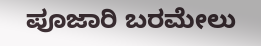ಪೂಜಾರಿ ಬರಮೇಲು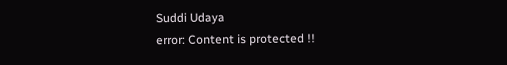Suddi Udaya
error: Content is protected !!